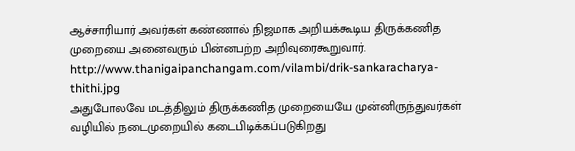ஆச்சாரியார் அவர்கள் கண்ணால் நிஜமாக அறியக்கூடிய திருக்கணித முறையை அனைவரும் பின்னபற்ற அறிவுரைகூறுவார்.
http://www.thanigaipanchangam.com/vilambi/drik-sankaracharya-thithi.jpg
அதுபோலவே மடத்திலும் திருக்கணித முறையையே முன்னிருந்துவர்கள் வழியில் நடைமுறையில் கடைபிடிக்கப்படுகிறது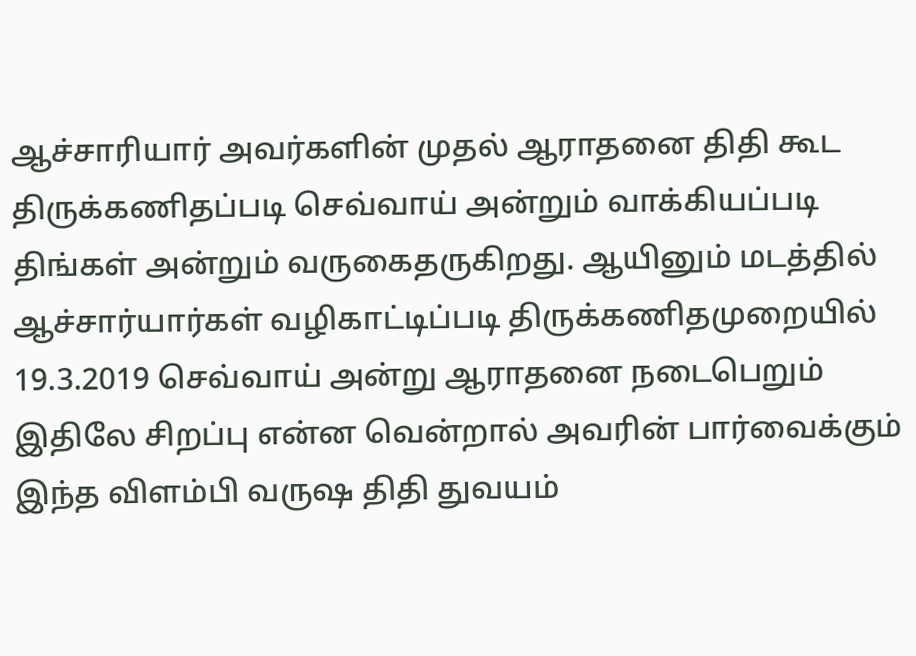ஆச்சாரியார் அவர்களின் முதல் ஆராதனை திதி கூட திருக்கணிதப்படி செவ்வாய் அன்றும் வாக்கியப்படி திங்கள் அன்றும் வருகைதருகிறது. ஆயினும் மடத்தில் ஆச்சார்யார்கள் வழிகாட்டிப்படி திருக்கணிதமுறையில் 19.3.2019 செவ்வாய் அன்று ஆராதனை நடைபெறும்
இதிலே சிறப்பு என்ன வென்றால் அவரின் பார்வைக்கும் இந்த விளம்பி வருஷ திதி துவயம்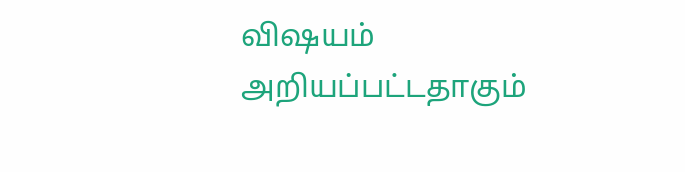விஷயம் அறியப்பட்டதாகும்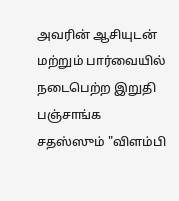அவரின் ஆசியுடன் மற்றும் பார்வையில் நடைபெற்ற இறுதி பஞ்சாங்க சதஸ்ஸும் "விளம்பி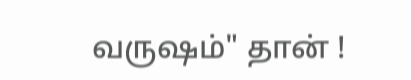வருஷம்" தான் !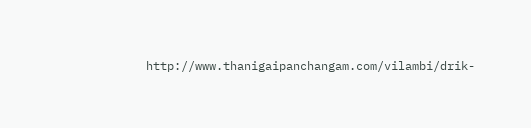http://www.thanigaipanchangam.com/vilambi/drik-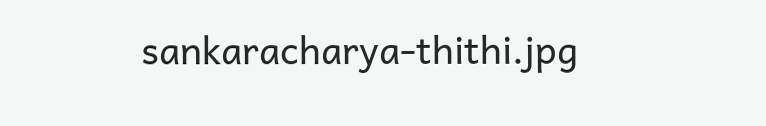sankaracharya-thithi.jpg